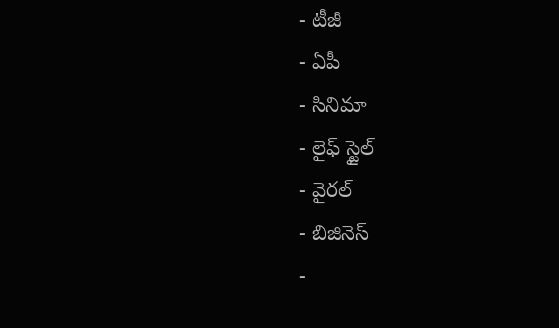- టీజీ
- ఏపీ
- సినిమా
- లైఫ్ స్టైల్
- వైరల్
- బిజినెస్
-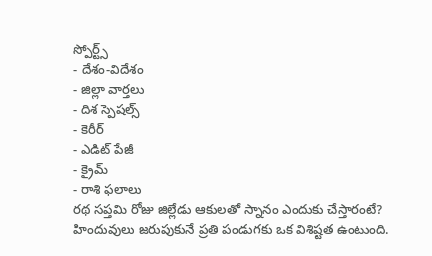స్పోర్ట్స్
- దేశం-విదేశం
- జిల్లా వార్తలు
- దిశ స్పెషల్స్
- కెరీర్
- ఎడిట్ పేజీ
- క్రైమ్
- రాశి ఫలాలు
రథ సప్తమి రోజు జిల్లేడు ఆకులతో స్నానం ఎందుకు చేస్తారంటే?
హిందువులు జరుపుకునే ప్రతి పండుగకు ఒక విశిష్టత ఉంటుంది.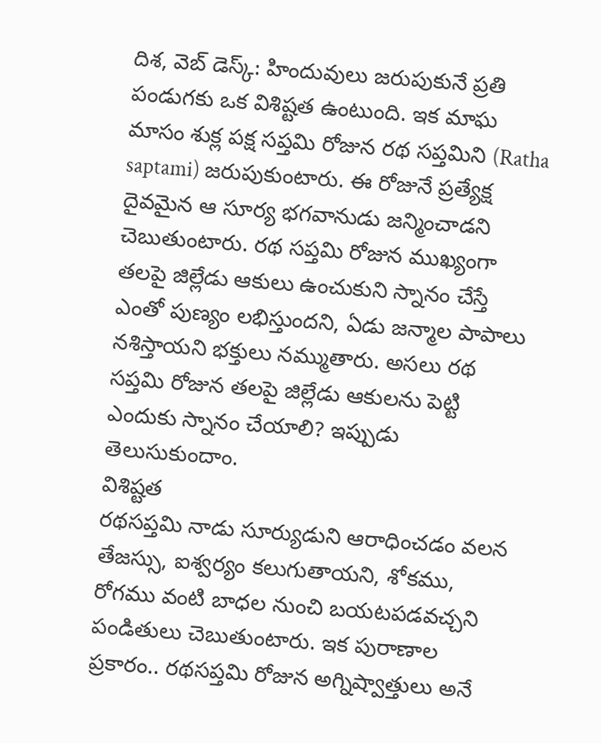దిశ, వెబ్ డెస్క్: హిందువులు జరుపుకునే ప్రతి పండుగకు ఒక విశిష్టత ఉంటుంది. ఇక మాఘ మాసం శుక్ల పక్ష సప్తమి రోజున రథ సప్తమిని (Ratha saptami) జరుపుకుంటారు. ఈ రోజునే ప్రత్యేక్ష దైవమైన ఆ సూర్య భగవానుడు జన్మించాడని చెబుతుంటారు. రథ సప్తమి రోజున ముఖ్యంగా తలపై జిల్లేడు ఆకులు ఉంచుకుని స్నానం చేస్తే ఎంతో పుణ్యం లభిస్తుందని, ఏడు జన్మాల పాపాలు నశిస్తాయని భక్తులు నమ్ముతారు. అసలు రథ సప్తమి రోజున తలపై జిల్లేడు ఆకులను పెట్టి ఎందుకు స్నానం చేయాలి? ఇప్పుడు తెలుసుకుందాం.
విశిష్టత
రథసప్తమి నాడు సూర్యుడుని ఆరాధించడం వలన తేజస్సు, ఐశ్వర్యం కలుగుతాయని, శోకము, రోగము వంటి బాధల నుంచి బయటపడవచ్చని పండితులు చెబుతుంటారు. ఇక పురాణాల ప్రకారం.. రథసప్తమి రోజున అగ్నిష్వాత్తులు అనే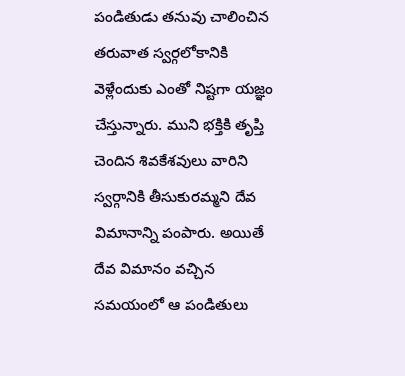పండితుడు తనువు చాలించిన తరువాత స్వర్గలోకానికి వెళ్లేందుకు ఎంతో నిష్టగా యజ్ఞం చేస్తున్నారు. ముని భక్తికి తృప్తి చెందిన శివకేశవులు వారిని స్వర్గానికి తీసుకురమ్మని దేవ విమానాన్ని పంపారు. అయితే దేవ విమానం వచ్చిన సమయంలో ఆ పండితులు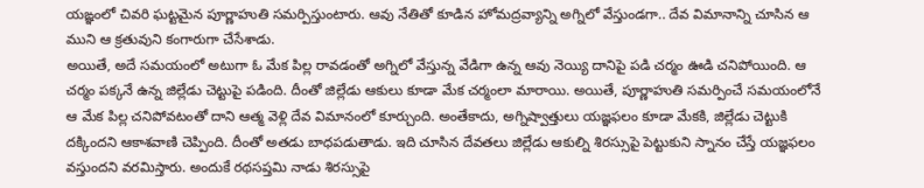యఙ్ఞంలో చివరి ఘట్టమైన పూర్ణాహుతి సమర్పిస్తుంటారు. ఆవు నేతితో కూడిన హోమద్రవ్యాన్ని అగ్నిలో వేస్తుండగా.. దేవ విమానాన్ని చూసిన ఆ ముని ఆ క్రతువుని కంగారుగా చేసేశాడు.
అయితే, అదే సమయంలో అటుగా ఓ మేక పిల్ల రావడంతో అగ్నిలో వేస్తున్న వేడిగా ఉన్న ఆవు నెయ్యి దానిపై పడి చర్మం ఊడి చనిపోయింది. ఆ చర్మం పక్కనే ఉన్న జిల్లేడు చెట్టుపై పడింది. దీంతో జిల్లేడు ఆకులు కూడా మేక చర్మంలా మారాయి. అయితే, పూర్ణాహుతి సమర్పించే సమయంలోనే ఆ మేక పిల్ల చనిపోవటంతో దాని ఆత్మ వెళ్లి దేవ విమానంలో కూర్చుంది. అంతేకాదు, అగ్నిష్వాత్తులు యజ్ఞఫలం కూడా మేకకి, జిల్లేడు చెట్టుకి దక్కిందని ఆకాశవాణి చెప్పింది. దీంతో అతడు బాధపడుతాడు. ఇది చూసిన దేవతలు జిల్లేడు ఆకుల్ని శిరస్సుపై పెట్టుకుని స్నానం చేస్తే యజ్ఞఫలం వస్తుందని వరమిస్తారు. అందుకే రథసప్తమి నాడు శిరస్సుపై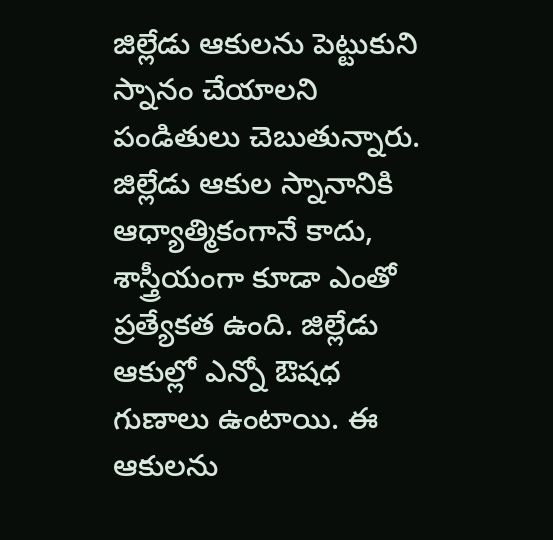జిల్లేడు ఆకులను పెట్టుకుని స్నానం చేయాలని పండితులు చెబుతున్నారు.
జిల్లేడు ఆకుల స్నానానికి ఆధ్యాత్మికంగానే కాదు, శాస్త్రీయంగా కూడా ఎంతో ప్రత్యేకత ఉంది. జిల్లేడు ఆకుల్లో ఎన్నో ఔషధ గుణాలు ఉంటాయి. ఈ ఆకులను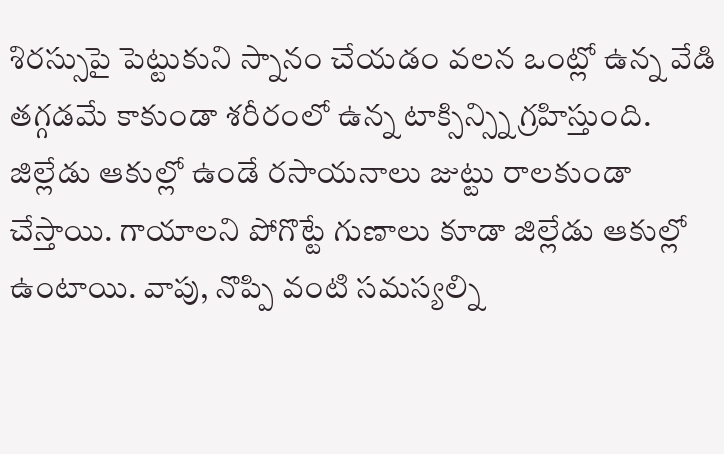శిరస్సుపై పెట్టుకుని స్నానం చేయడం వలన ఒంట్లో ఉన్న వేడి తగ్గడమే కాకుండా శరీరంలో ఉన్న టాక్సిన్స్ని గ్రహిస్తుంది. జిల్లేడు ఆకుల్లో ఉండే రసాయనాలు జుట్టు రాలకుండా చేస్తాయి. గాయాలని పోగొట్టే గుణాలు కూడా జిల్లేడు ఆకుల్లో ఉంటాయి. వాపు, నొప్పి వంటి సమస్యల్ని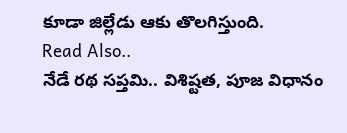కూడా జిల్లేడు ఆకు తొలగిస్తుంది.
Read Also..
నేడే రథ సప్తమి.. విశిష్టత, పూజ విధానం